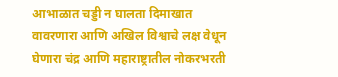आभाळात चड्डी न घालता दिमाखात वावरणारा आणि अखिल विश्वाचे लक्ष वेधून घेणारा चंद्र आणि महाराष्ट्रातील नोकरभरती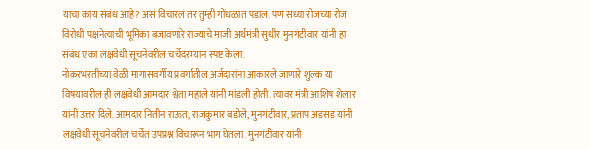याचा काय संबंध आहे? असं विचारलं तर तुम्ही गोंधळात पडाल. पण सध्या रोजच्या रोज विरोधी पक्षनेत्याची भूमिका बजावणारे राज्याचे माजी अर्थमंत्री सुधीर मुनगंटीवार यांनी हा संबंध एका लक्षवेधी सूचनेवरील चर्चेदरम्यान स्पष्ट केला.
नोकरभरतीच्या वेळी मागासवर्गीय प्रवर्गातील अर्जदारांना आकारले जाणारे शुल्क या विषयावरील ही लक्षवेधी आमदार श्वेता महाले यांनी मांडली होती. त्यावर मंत्री आशिष शेलार यांनी उत्तर दिले. आमदार नितीन राऊत, राजकुमार बडोले, मुनगंटीवार, प्रताप अडसड यांनी लक्षवेधी सूचनेवरील चर्चेत उपप्रश्न विचारून भाग घेतला. मुनगंटीवार यांनी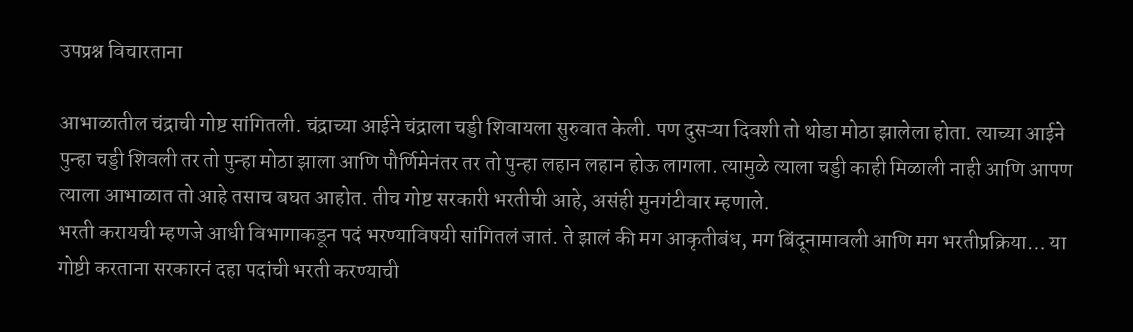उपप्रश्न विचारताना

आभाळातील चंद्राची गोष्ट सांगितली. चंद्राच्या आईने चंद्राला चड्डी शिवायला सुरुवात केली. पण दुसऱ्या दिवशी तो थोडा मोठा झालेला होता. त्याच्या आईने पुन्हा चड्डी शिवली तर तो पुन्हा मोठा झाला आणि पौर्णिमेनंतर तर तो पुन्हा लहान लहान होऊ लागला. त्यामुळे त्याला चड्डी काही मिळाली नाही आणि आपण त्याला आभाळात तो आहे तसाच बघत आहोत. तीच गोष्ट सरकारी भरतीची आहे, असंही मुनगंटीवार म्हणाले.
भरती करायची म्हणजे आधी विभागाकडून पदं भरण्याविषयी सांगितलं जातं. ते झालं की मग आकृतीबंध, मग बिंदूनामावली आणि मग भरतीप्रक्रिया… या गोष्टी करताना सरकारनं दहा पदांची भरती करण्याची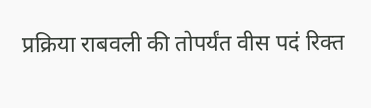प्रक्रिया राबवली की तोपर्यंत वीस पदं रिक्त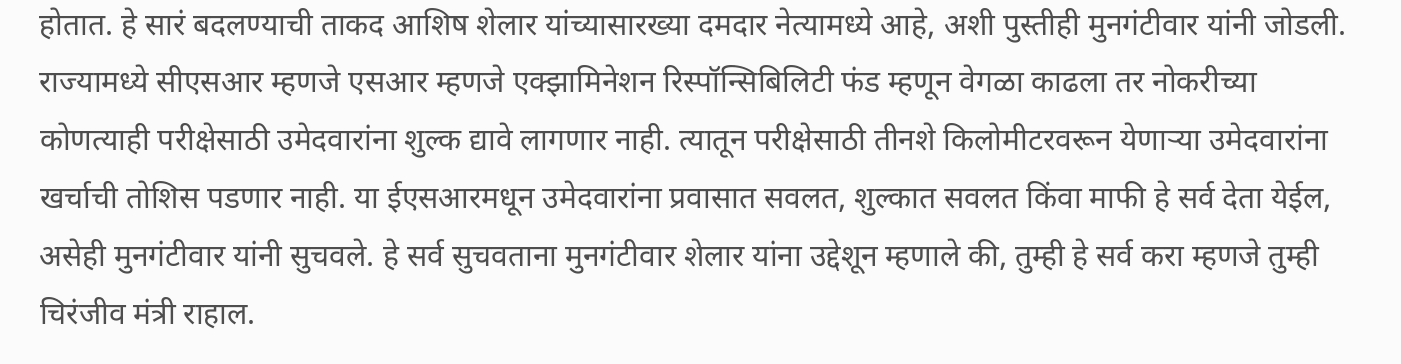होतात. हे सारं बदलण्याची ताकद आशिष शेलार यांच्यासारख्या दमदार नेत्यामध्ये आहे, अशी पुस्तीही मुनगंटीवार यांनी जोडली. राज्यामध्ये सीएसआर म्हणजे एसआर म्हणजे एक्झामिनेशन रिस्पॉन्सिबिलिटी फंड म्हणून वेगळा काढला तर नोकरीच्या कोणत्याही परीक्षेसाठी उमेदवारांना शुल्क द्यावे लागणार नाही. त्यातून परीक्षेसाठी तीनशे किलोमीटरवरून येणाऱ्या उमेदवारांना खर्चाची तोशिस पडणार नाही. या ईएसआरमधून उमेदवारांना प्रवासात सवलत, शुल्कात सवलत किंवा माफी हे सर्व देता येईल, असेही मुनगंटीवार यांनी सुचवले. हे सर्व सुचवताना मुनगंटीवार शेलार यांना उद्देशून म्हणाले की, तुम्ही हे सर्व करा म्हणजे तुम्ही चिरंजीव मंत्री राहाल.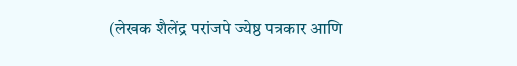(लेखक शैलेंद्र परांजपे ज्येष्ठ पत्रकार आणि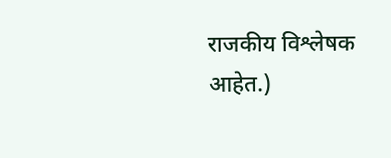राजकीय विश्लेषक आहेत.)